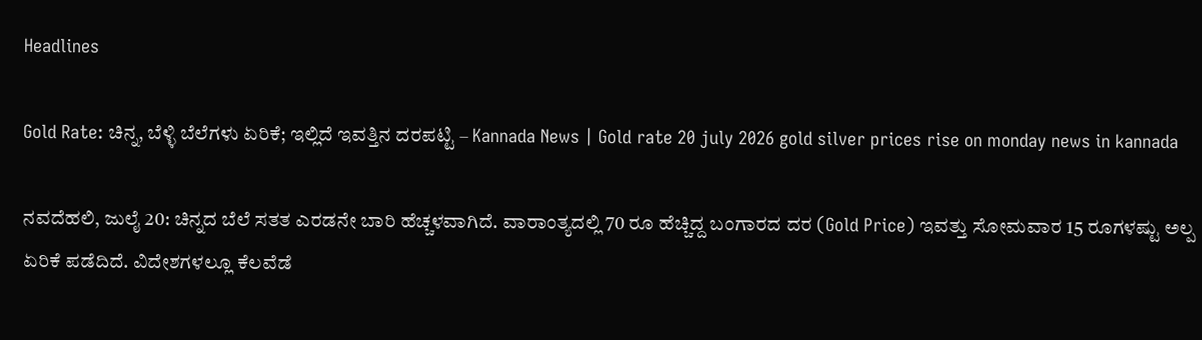Headlines

Gold Rate: ಚಿನ್ನ, ಬೆಳ್ಳಿ ಬೆಲೆಗಳು ಏರಿಕೆ; ಇಲ್ಲಿದೆ ಇವತ್ತಿನ ದರಪಟ್ಟಿ – Kannada News | Gold rate 20 july 2026 gold silver prices rise on monday news in kannada

ನವದೆಹಲಿ, ಜುಲೈ 20: ಚಿನ್ನದ ಬೆಲೆ ಸತತ ಎರಡನೇ ಬಾರಿ ಹೆಚ್ಚಳವಾಗಿದೆ. ವಾರಾಂತ್ಯದಲ್ಲಿ 70 ರೂ ಹೆಚ್ಚಿದ್ದ ಬಂಗಾರದ ದರ (Gold Price) ಇವತ್ತು ಸೋಮವಾರ 15 ರೂಗಳಷ್ಟು ಅಲ್ಪ ಏರಿಕೆ ಪಡೆದಿದೆ. ವಿದೇಶಗಳಲ್ಲೂ ಕೆಲವೆಡೆ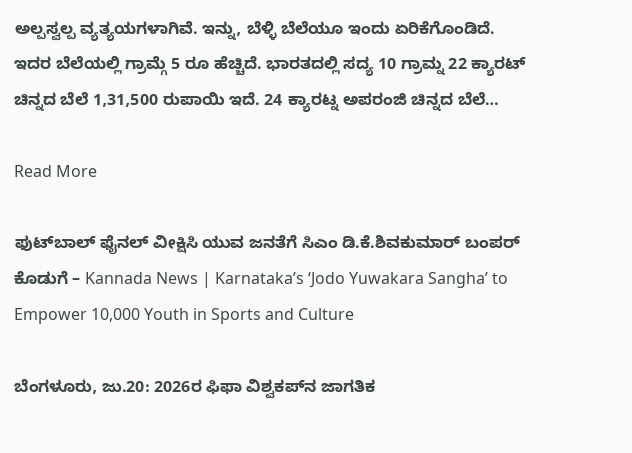ಅಲ್ಪಸ್ವಲ್ಪ ವ್ಯತ್ಯಯಗಳಾಗಿವೆ. ಇನ್ನು, ಬೆಳ್ಳಿ ಬೆಲೆಯೂ ಇಂದು ಏರಿಕೆಗೊಂಡಿದೆ. ಇದರ ಬೆಲೆಯಲ್ಲಿ ಗ್ರಾಮ್ಗೆ 5 ರೂ ಹೆಚ್ಚಿದೆ. ಭಾರತದಲ್ಲಿ ಸದ್ಯ 10 ಗ್ರಾಮ್ನ 22 ಕ್ಯಾರಟ್ ಚಿನ್ನದ ಬೆಲೆ 1,31,500 ರುಪಾಯಿ ಇದೆ. 24 ಕ್ಯಾರಟ್ನ ಅಪರಂಜಿ ಚಿನ್ನದ ಬೆಲೆ…

Read More

ಫುಟ್‌ಬಾಲ್ ಫೈನಲ್ ವೀಕ್ಷಿಸಿ ಯುವ ಜನತೆಗೆ ಸಿಎಂ ಡಿ.ಕೆ.ಶಿವಕುಮಾರ್ ಬಂಪರ್ ಕೊಡುಗೆ – Kannada News | Karnataka’s ‘Jodo Yuwakara Sangha’ to Empower 10,000 Youth in Sports and Culture

ಬೆಂಗಳೂರು, ಜು.20: 2026ರ ಫಿಫಾ ವಿಶ್ವಕಪ್‌ನ ಜಾಗತಿಕ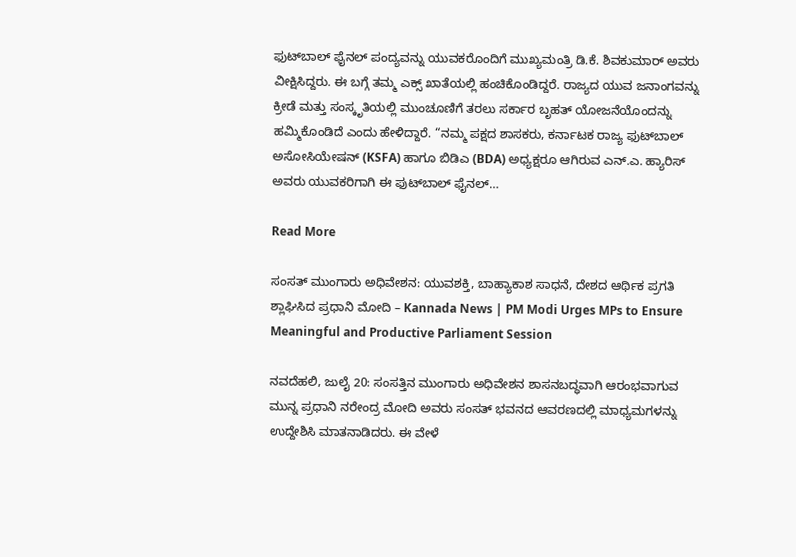ಫುಟ್‌ಬಾಲ್ ಫೈನಲ್ ಪಂದ್ಯವನ್ನು ಯುವಕರೊಂದಿಗೆ ಮುಖ್ಯಮಂತ್ರಿ ಡಿ.ಕೆ. ಶಿವಕುಮಾರ್ ಅವರು ವೀಕ್ಷಿಸಿದ್ದರು. ಈ ಬಗ್ಗೆ ತಮ್ಮ ಎಕ್ಸ್ ಖಾತೆಯಲ್ಲಿ ಹಂಚಿಕೊಂಡಿದ್ದರೆ. ರಾಜ್ಯದ ಯುವ ಜನಾಂಗವನ್ನು ಕ್ರೀಡೆ ಮತ್ತು ಸಂಸ್ಕೃತಿಯಲ್ಲಿ ಮುಂಚೂಣಿಗೆ ತರಲು ಸರ್ಕಾರ ಬೃಹತ್ ಯೋಜನೆಯೊಂದನ್ನು ಹಮ್ಮಿಕೊಂಡಿದೆ ಎಂದು ಹೇಳಿದ್ದಾರೆ. “ನಮ್ಮ ಪಕ್ಷದ ಶಾಸಕರು, ಕರ್ನಾಟಕ ರಾಜ್ಯ ಫುಟ್‌ಬಾಲ್ ಅಸೋಸಿಯೇಷನ್ (KSFA) ಹಾಗೂ ಬಿಡಿಎ (BDA) ಅಧ್ಯಕ್ಷರೂ ಆಗಿರುವ ಎನ್.ಎ. ಹ್ಯಾರಿಸ್ ಅವರು ಯುವಕರಿಗಾಗಿ ಈ ಫುಟ್‌ಬಾಲ್ ಫೈನಲ್…

Read More

ಸಂಸತ್ ಮುಂಗಾರು ಅಧಿವೇಶನ: ಯುವಶಕ್ತಿ, ಬಾಹ್ಯಾಕಾಶ ಸಾಧನೆ, ದೇಶದ ಆರ್ಥಿಕ ಪ್ರಗತಿ ಶ್ಲಾಘಿಸಿದ ಪ್ರಧಾನಿ ಮೋದಿ – Kannada News | PM Modi Urges MPs to Ensure Meaningful and Productive Parliament Session

ನವದೆಹಲಿ, ಜುಲೈ 20: ಸಂಸತ್ತಿನ ಮುಂಗಾರು ಅಧಿವೇಶನ ಶಾಸನಬದ್ಧವಾಗಿ ಆರಂಭವಾಗುವ ಮುನ್ನ ಪ್ರಧಾನಿ ನರೇಂದ್ರ ಮೋದಿ ಅವರು ಸಂಸತ್ ಭವನದ ಆವರಣದಲ್ಲಿ ಮಾಧ್ಯಮಗಳನ್ನು ಉದ್ದೇಶಿಸಿ ಮಾತನಾಡಿದರು. ಈ ವೇಳೆ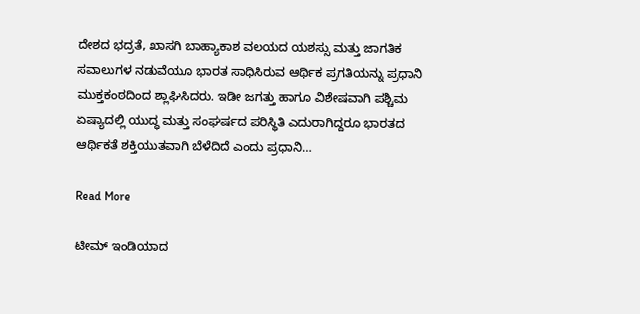ದೇಶದ ಭದ್ರತೆ, ಖಾಸಗಿ ಬಾಹ್ಯಾಕಾಶ ವಲಯದ ಯಶಸ್ಸು ಮತ್ತು ಜಾಗತಿಕ ಸವಾಲುಗಳ ನಡುವೆಯೂ ಭಾರತ ಸಾಧಿಸಿರುವ ಆರ್ಥಿಕ ಪ್ರಗತಿಯನ್ನು ಪ್ರಧಾನಿ ಮುಕ್ತಕಂಠದಿಂದ ಶ್ಲಾಘಿಸಿದರು. ಇಡೀ ಜಗತ್ತು ಹಾಗೂ ವಿಶೇಷವಾಗಿ ಪಶ್ಚಿಮ ಏಷ್ಯಾದಲ್ಲಿ ಯುದ್ಧ ಮತ್ತು ಸಂಘರ್ಷದ ಪರಿಸ್ಥಿತಿ ಎದುರಾಗಿದ್ದರೂ ಭಾರತದ ಆರ್ಥಿಕತೆ ಶಕ್ತಿಯುತವಾಗಿ ಬೆಳೆದಿದೆ ಎಂದು ಪ್ರಧಾನಿ…

Read More

ಟೀಮ್ ಇಂಡಿಯಾದ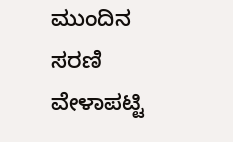ಮುಂದಿನ ಸರಣಿ ವೇಳಾಪಟ್ಟಿ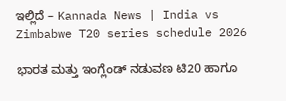ಇಲ್ಲಿದೆ – Kannada News | India vs Zimbabwe T20 series schedule 2026

ಭಾರತ ಮತ್ತು ಇಂಗ್ಲೆಂಡ್ ನಡುವಣ ಟಿ20 ಹಾಗೂ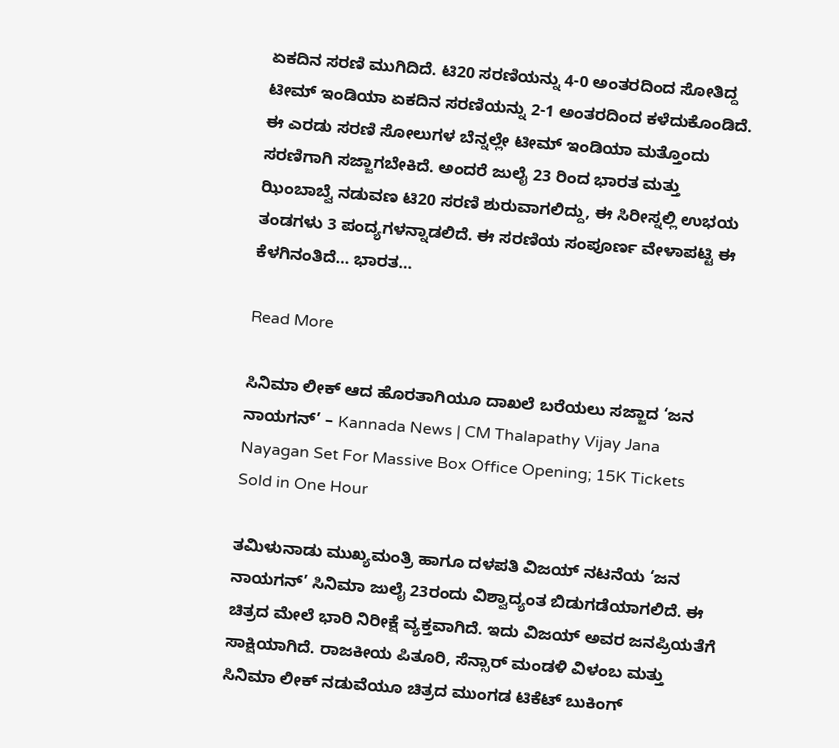ಏಕದಿನ ಸರಣಿ ಮುಗಿದಿದೆ. ಟಿ20 ಸರಣಿಯನ್ನು 4-0 ಅಂತರದಿಂದ ಸೋತಿದ್ದ ಟೀಮ್ ಇಂಡಿಯಾ ಏಕದಿನ ಸರಣಿಯನ್ನು 2-1 ಅಂತರದಿಂದ ಕಳೆದುಕೊಂಡಿದೆ. ಈ ಎರಡು ಸರಣಿ ಸೋಲುಗಳ ಬೆನ್ನಲ್ಲೇ ಟೀಮ್ ಇಂಡಿಯಾ ಮತ್ತೊಂದು ಸರಣಿಗಾಗಿ ಸಜ್ಜಾಗಬೇಕಿದೆ. ಅಂದರೆ ಜುಲೈ 23 ರಿಂದ ಭಾರತ ಮತ್ತು ಝಿಂಬಾಬ್ವೆ ನಡುವಣ ಟಿ20 ಸರಣಿ ಶುರುವಾಗಲಿದ್ದು, ಈ ಸಿರೀಸ್ನಲ್ಲಿ ಉಭಯ ತಂಡಗಳು 3 ಪಂದ್ಯಗಳನ್ನಾಡಲಿದೆ. ಈ ಸರಣಿಯ ಸಂಪೂರ್ಣ ವೇಳಾಪಟ್ಟಿ ಈ ಕೆಳಗಿನಂತಿದೆ… ಭಾರತ…

Read More

ಸಿನಿಮಾ ಲೀಕ್ ಆದ ಹೊರತಾಗಿಯೂ ದಾಖಲೆ ಬರೆಯಲು ಸಜ್ಜಾದ ‘ಜನ ನಾಯಗನ್’ – Kannada News | CM Thalapathy Vijay Jana Nayagan Set For Massive Box Office Opening; 15K Tickets Sold in One Hour

ತಮಿಳುನಾಡು ಮುಖ್ಯಮಂತ್ರಿ ಹಾಗೂ ದಳಪತಿ ವಿಜಯ್ ನಟನೆಯ ‘ಜನ ನಾಯಗನ್’ ಸಿನಿಮಾ ಜುಲೈ 23ರಂದು ವಿಶ್ವಾದ್ಯಂತ ಬಿಡುಗಡೆಯಾಗಲಿದೆ. ಈ ಚಿತ್ರದ ಮೇಲೆ ಭಾರಿ ನಿರೀಕ್ಷೆ ವ್ಯಕ್ತವಾಗಿದೆ. ಇದು ವಿಜಯ್ ಅವರ ಜನಪ್ರಿಯತೆಗೆ ಸಾಕ್ಷಿಯಾಗಿದೆ. ರಾಜಕೀಯ ಪಿತೂರಿ, ಸೆನ್ಸಾರ್ ಮಂಡಳಿ ವಿಳಂಬ ಮತ್ತು ಸಿನಿಮಾ ಲೀಕ್ ನಡುವೆಯೂ ಚಿತ್ರದ ಮುಂಗಡ ಟಿಕೆಟ್ ಬುಕಿಂಗ್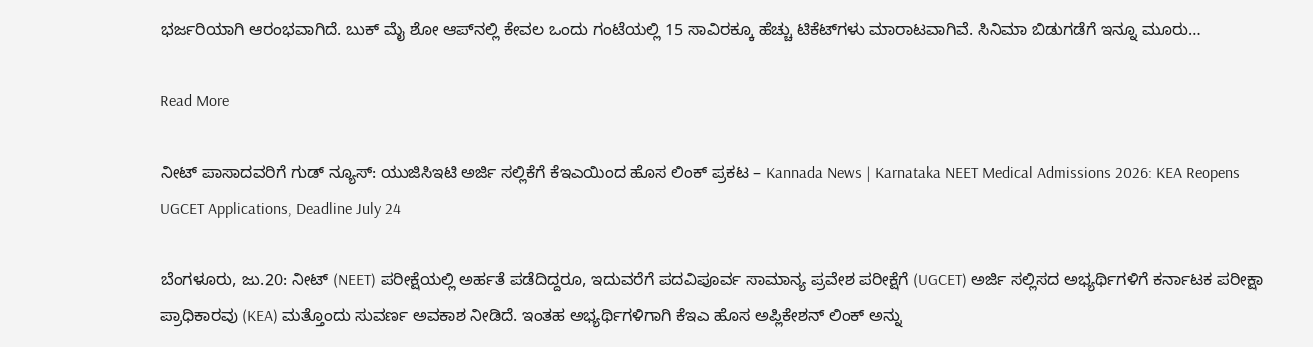ಭರ್ಜರಿಯಾಗಿ ಆರಂಭವಾಗಿದೆ. ಬುಕ್ ಮೈ ಶೋ ಆಪ್‌ನಲ್ಲಿ ಕೇವಲ ಒಂದು ಗಂಟೆಯಲ್ಲಿ 15 ಸಾವಿರಕ್ಕೂ ಹೆಚ್ಚು ಟಿಕೆಟ್‌ಗಳು ಮಾರಾಟವಾಗಿವೆ. ಸಿನಿಮಾ ಬಿಡುಗಡೆಗೆ ಇನ್ನೂ ಮೂರು…

Read More

ನೀಟ್ ಪಾಸಾದವರಿಗೆ ಗುಡ್ ನ್ಯೂಸ್: ಯುಜಿಸಿಇಟಿ ಅರ್ಜಿ ಸಲ್ಲಿಕೆಗೆ ಕೆಇಎಯಿಂದ ಹೊಸ ಲಿಂಕ್ ಪ್ರಕಟ – Kannada News | Karnataka NEET Medical Admissions 2026: KEA Reopens UGCET Applications, Deadline July 24

ಬೆಂಗಳೂರು, ಜು.20: ನೀಟ್ (NEET) ಪರೀಕ್ಷೆಯಲ್ಲಿ ಅರ್ಹತೆ ಪಡೆದಿದ್ದರೂ, ಇದುವರೆಗೆ ಪದವಿಪೂರ್ವ ಸಾಮಾನ್ಯ ಪ್ರವೇಶ ಪರೀಕ್ಷೆಗೆ (UGCET) ಅರ್ಜಿ ಸಲ್ಲಿಸದ ಅಭ್ಯರ್ಥಿಗಳಿಗೆ ಕರ್ನಾಟಕ ಪರೀಕ್ಷಾ ಪ್ರಾಧಿಕಾರವು (KEA) ಮತ್ತೊಂದು ಸುವರ್ಣ ಅವಕಾಶ ನೀಡಿದೆ. ಇಂತಹ ಅಭ್ಯರ್ಥಿಗಳಿಗಾಗಿ ಕೆಇಎ ಹೊಸ ಅಪ್ಲಿಕೇಶನ್ ಲಿಂಕ್ ಅನ್ನು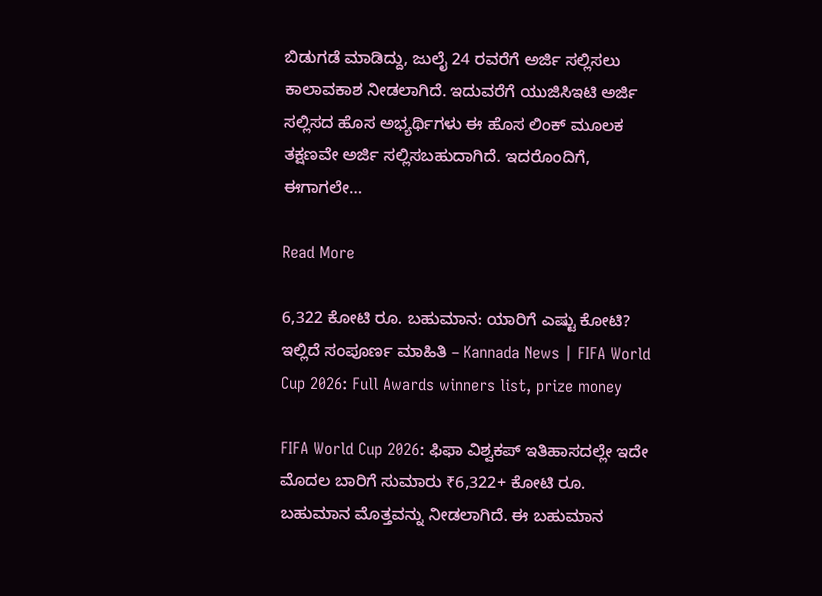ಬಿಡುಗಡೆ ಮಾಡಿದ್ದು, ಜುಲೈ 24 ರವರೆಗೆ ಅರ್ಜಿ ಸಲ್ಲಿಸಲು ಕಾಲಾವಕಾಶ ನೀಡಲಾಗಿದೆ. ಇದುವರೆಗೆ ಯುಜಿಸಿಇಟಿ ಅರ್ಜಿ ಸಲ್ಲಿಸದ ಹೊಸ ಅಭ್ಯರ್ಥಿಗಳು ಈ ಹೊಸ ಲಿಂಕ್ ಮೂಲಕ ತಕ್ಷಣವೇ ಅರ್ಜಿ ಸಲ್ಲಿಸಬಹುದಾಗಿದೆ. ಇದರೊಂದಿಗೆ, ಈಗಾಗಲೇ…

Read More

6,322 ಕೋಟಿ ರೂ. ಬಹುಮಾನ: ಯಾರಿಗೆ ಎಷ್ಟು ಕೋಟಿ? ಇಲ್ಲಿದೆ ಸಂಪೂರ್ಣ ಮಾಹಿತಿ – Kannada News | FIFA World Cup 2026: Full Awards winners list, prize money

FIFA World Cup 2026: ಫಿಫಾ ವಿಶ್ವಕಪ್ ಇತಿಹಾಸದಲ್ಲೇ ಇದೇ ಮೊದಲ ಬಾರಿಗೆ ಸುಮಾರು ₹6,322+ ಕೋಟಿ ರೂ. ಬಹುಮಾನ ಮೊತ್ತವನ್ನು ನೀಡಲಾಗಿದೆ. ಈ ಬಹುಮಾನ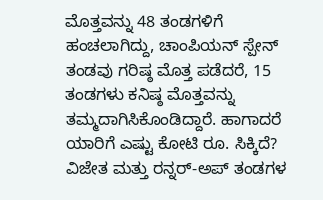ಮೊತ್ತವನ್ನು 48 ತಂಡಗಳಿಗೆ ಹಂಚಲಾಗಿದ್ದು, ಚಾಂಪಿಯನ್ ಸ್ಪೇನ್ ತಂಡವು ಗರಿಷ್ಠ ಮೊತ್ತ ಪಡೆದರೆ, 15 ತಂಡಗಳು ಕನಿಷ್ಠ ಮೊತ್ತವನ್ನು ತಮ್ಮದಾಗಿಸಿಕೊಂಡಿದ್ದಾರೆ. ಹಾಗಾದರೆ ಯಾರಿಗೆ ಎಷ್ಟು ಕೋಟಿ ರೂ. ಸಿಕ್ಕಿದೆ? ವಿಜೇತ ಮತ್ತು ರನ್ನರ್-ಅಪ್ ತಂಡಗಳ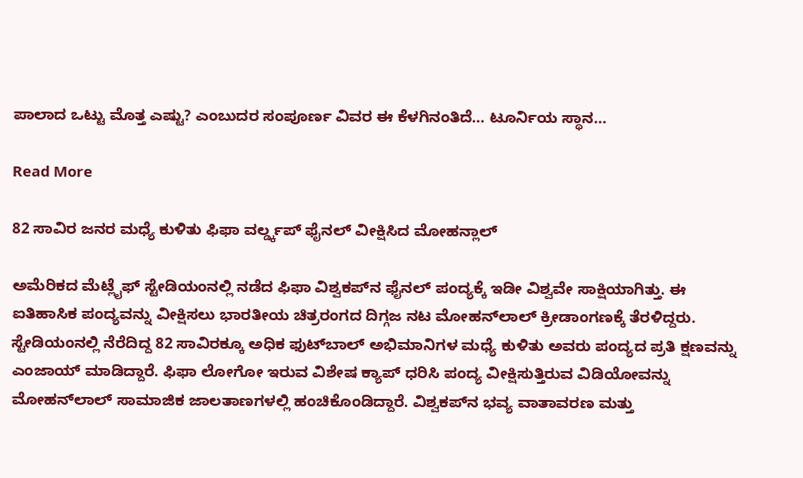ಪಾಲಾದ ಒಟ್ಟು ಮೊತ್ತ ಎಷ್ಟು? ಎಂಬುದರ ಸಂಪೂರ್ಣ ವಿವರ ಈ ಕೆಳಗಿನಂತಿದೆ… ಟೂರ್ನಿಯ ಸ್ಥಾನ…

Read More

82 ಸಾವಿರ ಜನರ ಮಧ್ಯೆ ಕುಳಿತು ಫಿಫಾ ವರ್ಲ್ಡ್ಕಪ್ ಫೈನಲ್ ವೀಕ್ಷಿಸಿದ ಮೋಹನ್ಲಾಲ್

ಅಮೆರಿಕದ ಮೆಟ್ಲೈಫ್ ಸ್ಟೇಡಿಯಂನಲ್ಲಿ ನಡೆದ ಫಿಫಾ ವಿಶ್ವಕಪ್‌ನ ಫೈನಲ್ ಪಂದ್ಯಕ್ಕೆ ಇಡೀ ವಿಶ್ವವೇ ಸಾಕ್ಷಿಯಾಗಿತ್ತು. ಈ ಐತಿಹಾಸಿಕ ಪಂದ್ಯವನ್ನು ವೀಕ್ಷಿಸಲು ಭಾರತೀಯ ಚಿತ್ರರಂಗದ ದಿಗ್ಗಜ ನಟ ಮೋಹನ್‌ಲಾಲ್ ಕ್ರೀಡಾಂಗಣಕ್ಕೆ ತೆರಳಿದ್ದರು. ಸ್ಟೇಡಿಯಂನಲ್ಲಿ ನೆರೆದಿದ್ದ 82 ಸಾವಿರಕ್ಕೂ ಅಧಿಕ ಫುಟ್‌ಬಾಲ್ ಅಭಿಮಾನಿಗಳ ಮಧ್ಯೆ ಕುಳಿತು ಅವರು ಪಂದ್ಯದ ಪ್ರತಿ ಕ್ಷಣವನ್ನು ಎಂಜಾಯ್ ಮಾಡಿದ್ದಾರೆ. ಫಿಫಾ ಲೋಗೋ ಇರುವ ವಿಶೇಷ ಕ್ಯಾಪ್ ಧರಿಸಿ ಪಂದ್ಯ ವೀಕ್ಷಿಸುತ್ತಿರುವ ವಿಡಿಯೋವನ್ನು ಮೋಹನ್‌ಲಾಲ್ ಸಾಮಾಜಿಕ ಜಾಲತಾಣಗಳಲ್ಲಿ ಹಂಚಿಕೊಂಡಿದ್ದಾರೆ. ವಿಶ್ವಕಪ್‌ನ ಭವ್ಯ ವಾತಾವರಣ ಮತ್ತು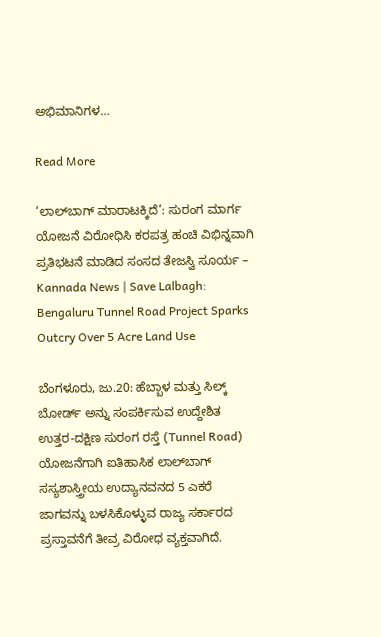ಅಭಿಮಾನಿಗಳ…

Read More

‘ಲಾಲ್‌ಬಾಗ್ ಮಾರಾಟಕ್ಕಿದೆ’: ಸುರಂಗ ಮಾರ್ಗ ಯೋಜನೆ ವಿರೋಧಿಸಿ ಕರಪತ್ರ ಹಂಚಿ ವಿಭಿನ್ನವಾಗಿ ಪ್ರತಿಭಟನೆ ಮಾಡಿದ ಸಂಸದ ತೇಜಸ್ವಿ ಸೂರ್ಯ – Kannada News | Save Lalbagh: Bengaluru Tunnel Road Project Sparks Outcry Over 5 Acre Land Use

ಬೆಂಗಳೂರು, ಜು.20: ಹೆಬ್ಬಾಳ ಮತ್ತು ಸಿಲ್ಕ್ ಬೋರ್ಡ್ ಅನ್ನು ಸಂಪರ್ಕಿಸುವ ಉದ್ದೇಶಿತ ಉತ್ತರ-ದಕ್ಷಿಣ ಸುರಂಗ ರಸ್ತೆ (Tunnel Road) ಯೋಜನೆಗಾಗಿ ಐತಿಹಾಸಿಕ ಲಾಲ್‌ಬಾಗ್ ಸಸ್ಯಶಾಸ್ತ್ರೀಯ ಉದ್ಯಾನವನದ 5 ಎಕರೆ ಜಾಗವನ್ನು ಬಳಸಿಕೊಳ್ಳುವ ರಾಜ್ಯ ಸರ್ಕಾರದ ಪ್ರಸ್ತಾವನೆಗೆ ತೀವ್ರ ವಿರೋಧ ವ್ಯಕ್ತವಾಗಿದೆ.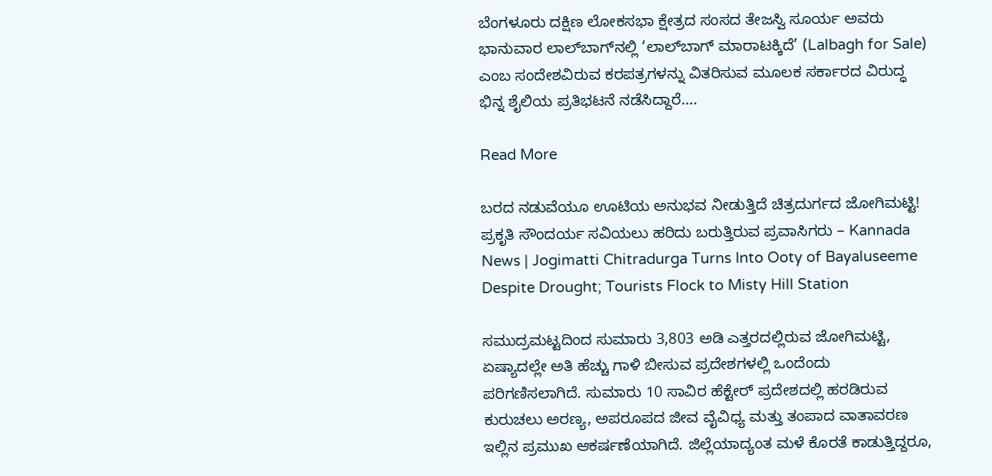ಬೆಂಗಳೂರು ದಕ್ಷಿಣ ಲೋಕಸಭಾ ಕ್ಷೇತ್ರದ ಸಂಸದ ತೇಜಸ್ವಿ ಸೂರ್ಯ ಅವರು ಭಾನುವಾರ ಲಾಲ್‌ಬಾಗ್‌ನಲ್ಲಿ ‘ಲಾಲ್‌ಬಾಗ್ ಮಾರಾಟಕ್ಕಿದೆ’ (Lalbagh for Sale) ಎಂಬ ಸಂದೇಶವಿರುವ ಕರಪತ್ರಗಳನ್ನು ವಿತರಿಸುವ ಮೂಲಕ ಸರ್ಕಾರದ ವಿರುದ್ಧ ಭಿನ್ನ ಶೈಲಿಯ ಪ್ರತಿಭಟನೆ ನಡೆಸಿದ್ದಾರೆ….

Read More

ಬರದ ನಡುವೆಯೂ ಊಟಿಯ ಅನುಭವ ನೀಡುತ್ತಿದೆ ಚಿತ್ರದುರ್ಗದ ಜೋಗಿಮಟ್ಟಿ! ಪ್ರಕೃತಿ ಸೌಂದರ್ಯ ಸವಿಯಲು ಹರಿದು ಬರುತ್ತಿರುವ ಪ್ರವಾಸಿಗರು – Kannada News | Jogimatti Chitradurga Turns Into Ooty of Bayaluseeme Despite Drought; Tourists Flock to Misty Hill Station

ಸಮುದ್ರಮಟ್ಟದಿಂದ ಸುಮಾರು 3,803 ಅಡಿ ಎತ್ತರದಲ್ಲಿರುವ ಜೋಗಿಮಟ್ಟಿ, ಏಷ್ಯಾದಲ್ಲೇ ಅತಿ ಹೆಚ್ಚು ಗಾಳಿ ಬೀಸುವ ಪ್ರದೇಶಗಳಲ್ಲಿ ಒಂದೆಂದು ಪರಿಗಣಿಸಲಾಗಿದೆ. ಸುಮಾರು 10 ಸಾವಿರ ಹೆಕ್ಟೇರ್ ಪ್ರದೇಶದಲ್ಲಿ ಹರಡಿರುವ ಕುರುಚಲು ಅರಣ್ಯ, ಅಪರೂಪದ ಜೀವ ವೈವಿಧ್ಯ ಮತ್ತು ತಂಪಾದ ವಾತಾವರಣ ಇಲ್ಲಿನ ಪ್ರಮುಖ ಆಕರ್ಷಣೆಯಾಗಿದೆ. ಜಿಲ್ಲೆಯಾದ್ಯಂತ ಮಳೆ ಕೊರತೆ ಕಾಡುತ್ತಿದ್ದರೂ,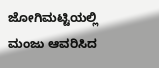ಜೋಗಿಮಟ್ಟಿಯಲ್ಲಿ ಮಂಜು ಆವರಿಸಿದ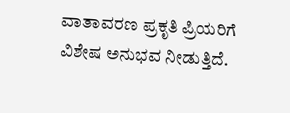ವಾತಾವರಣ ಪ್ರಕೃತಿ ಪ್ರಿಯರಿಗೆ ವಿಶೇಷ ಅನುಭವ ನೀಡುತ್ತಿದೆ.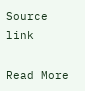Source link

Read More